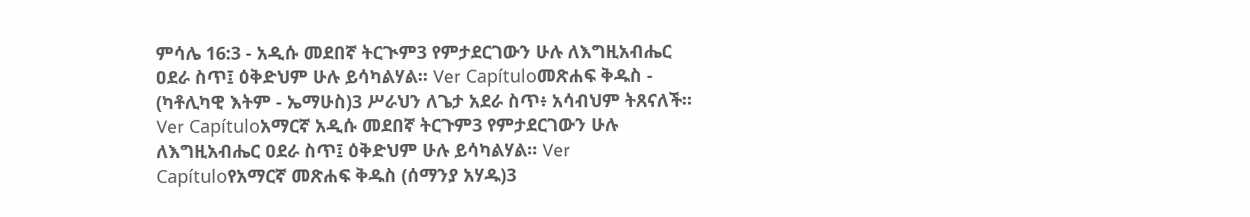ምሳሌ 16:3 - አዲሱ መደበኛ ትርጒም3 የምታደርገውን ሁሉ ለእግዚአብሔር ዐደራ ስጥ፤ ዕቅድህም ሁሉ ይሳካልሃል። Ver Capítuloመጽሐፍ ቅዱስ - (ካቶሊካዊ እትም - ኤማሁስ)3 ሥራህን ለጌታ አደራ ስጥ፥ አሳብህም ትጸናለች። Ver Capítuloአማርኛ አዲሱ መደበኛ ትርጉም3 የምታደርገውን ሁሉ ለእግዚአብሔር ዐደራ ስጥ፤ ዕቅድህም ሁሉ ይሳካልሃል። Ver Capítuloየአማርኛ መጽሐፍ ቅዱስ (ሰማንያ አሃዱ)3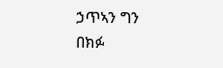ኃጥኣን ግን በክፉ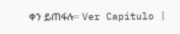ቀን ይጠፋሉ። Ver Capítulo |